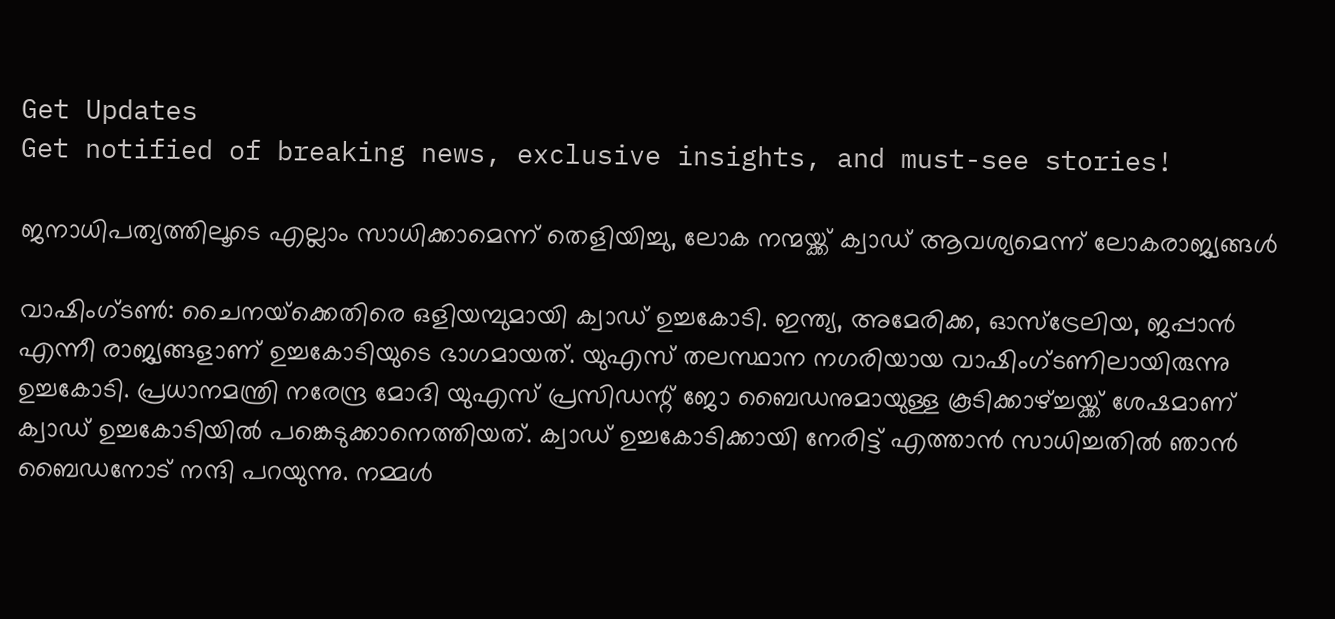Get Updates
Get notified of breaking news, exclusive insights, and must-see stories!

ജനാധിപത്യത്തിലൂടെ എല്ലാം സാധിക്കാമെന്ന് തെളിയിച്ചു, ലോക നന്മയ്ക്ക് ക്വാഡ് ആവശ്യമെന്ന് ലോകരാജ്യങ്ങള്‍

വാഷിംഗ്ടണ്‍: ചൈനയ്‌ക്കെതിരെ ഒളിയമ്പുമായി ക്വാഡ് ഉച്ചകോടി. ഇന്ത്യ, അമേരിക്ക, ഓസ്‌ട്രേലിയ, ജപ്പാന്‍ എന്നീ രാജ്യങ്ങളാണ് ഉച്ചകോടിയുടെ ഭാഗമായത്. യുഎസ് തലസ്ഥാന നഗരിയായ വാഷിംഗ്ടണിലായിരുന്നു ഉച്ചകോടി. പ്രധാനമന്ത്രി നരേന്ദ്ര മോദി യുഎസ് പ്രസിഡന്റ് ജോ ബൈഡനുമായുള്ള കൂടിക്കാഴ്ച്ചയ്ക്ക് ശേഷമാണ് ക്വാഡ് ഉച്ചകോടിയില്‍ പങ്കെടുക്കാനെത്തിയത്. ക്വാഡ് ഉച്ചകോടിക്കായി നേരിട്ട് എത്താന്‍ സാധിച്ചതില്‍ ഞാന്‍ ബൈഡനോട് നന്ദി പറയുന്നു. നമ്മള്‍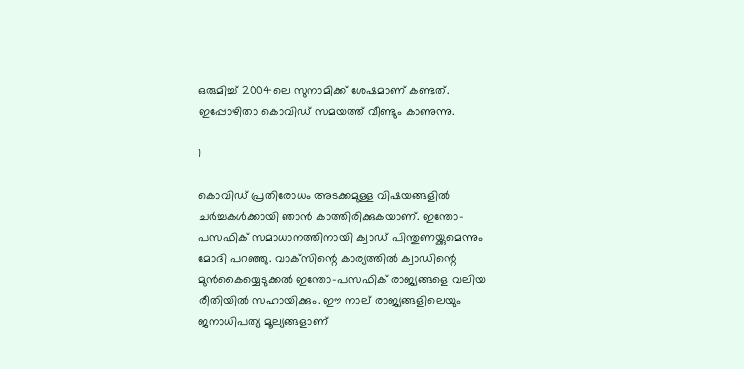ഒരുമിച്ച് 2004ലെ സുനാമിക്ക് ശേഷമാണ് കണ്ടത്. ഇപ്പോഴിതാ കൊവിഡ് സമയത്ത് വീണ്ടും കാണുന്നു.

1

കൊവിഡ് പ്രതിരോധം അടക്കമുള്ള വിഷയങ്ങളില്‍ ചര്‍ച്ചകള്‍ക്കായി ഞാന്‍ കാത്തിരിക്കുകയാണ്. ഇന്തോ-പസഫിക് സമാധാനത്തിനായി ക്വാഡ് പിന്തുണയ്ക്കുമെന്നും മോദി പറഞ്ഞു. വാക്‌സിന്റെ കാര്യത്തില്‍ ക്വാഡിന്റെ മുന്‍കൈയ്യെടുക്കല്‍ ഇന്തോ-പസഫിക് രാജ്യങ്ങളെ വലിയ രീതിയില്‍ സഹായിക്കും. ഈ നാല് രാജ്യങ്ങളിലെയും ജനാധിപത്യ മൂല്യങ്ങളാണ്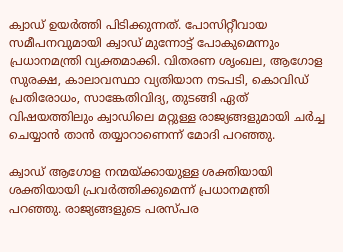ക്വാഡ് ഉയര്‍ത്തി പിടിക്കുന്നത്. പോസിറ്റീവായ സമീപനവുമായി ക്വാഡ് മുന്നോട്ട് പോകുമെന്നും പ്രധാനമന്ത്രി വ്യക്തമാക്കി. വിതരണ ശൃംഖല, ആഗോള സുരക്ഷ, കാലാവസ്ഥാ വ്യതിയാന നടപടി, കൊവിഡ് പ്രതിരോധം, സാങ്കേതിവിദ്യ, തുടങ്ങി ഏത് വിഷയത്തിലും ക്വാഡിലെ മറ്റുള്ള രാജ്യങ്ങളുമായി ചര്‍ച്ച ചെയ്യാന്‍ താന്‍ തയ്യാറാണെന്ന് മോദി പറഞ്ഞു.

ക്വാഡ് ആഗോള നന്മയ്ക്കായുള്ള ശക്തിയായി ശക്തിയായി പ്രവര്‍ത്തിക്കുമെന്ന് പ്രധാനമന്ത്രി പറഞ്ഞു. രാജ്യങ്ങളുടെ പരസ്പര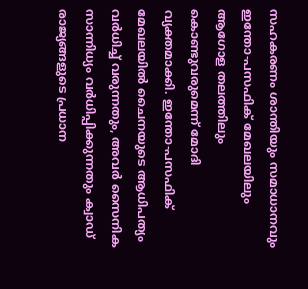സഹകരണം ശാന്തിയും സമാധാനവും ഇന്തോ-പസഫിക് മേഖലയിലും ആഗോള തലത്തിലും കൊണ്ടുവരുമെന്ന് മോദി വ്യക്തമാക്കി. ഇന്തോ-പസഫിക് മേഖലയില്‍ ചൈനയുടെ ആധിപത്യം വര്‍ധിച്ച് വരുന്നതും, അവര്‍ സൈനിക സാന്നിധ്യം വര്‍ധിപ്പിക്കുന്നതും ക്വാഡ് രാജ്യങ്ങളുടെ പ്രധാന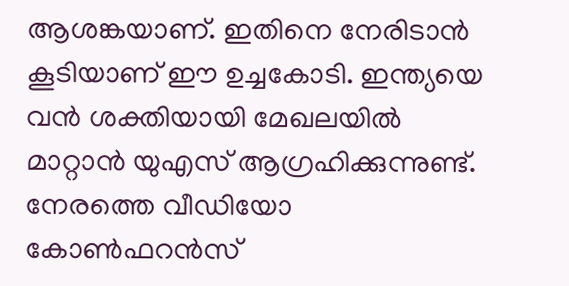ആശങ്കയാണ്. ഇതിനെ നേരിടാന്‍ കൂടിയാണ് ഈ ഉച്ചകോടി. ഇന്ത്യയെ വന്‍ ശക്തിയായി മേഖലയില്‍ മാറ്റാന്‍ യുഎസ് ആഗ്രഹിക്കുന്നുണ്ട്. നേരത്തെ വീഡിയോ കോണ്‍ഫറന്‍സ്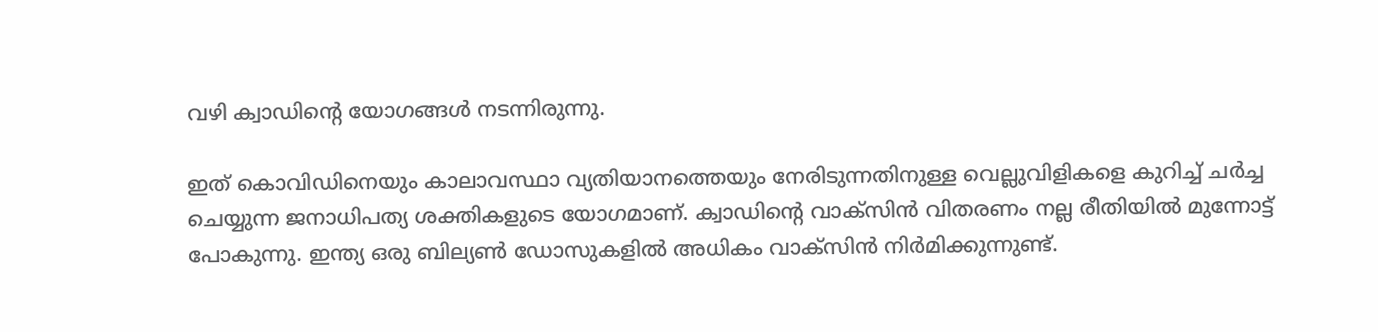വഴി ക്വാഡിന്റെ യോഗങ്ങള്‍ നടന്നിരുന്നു.

ഇത് കൊവിഡിനെയും കാലാവസ്ഥാ വ്യതിയാനത്തെയും നേരിടുന്നതിനുള്ള വെല്ലുവിളികളെ കുറിച്ച് ചര്‍ച്ച ചെയ്യുന്ന ജനാധിപത്യ ശക്തികളുടെ യോഗമാണ്. ക്വാഡിന്റെ വാക്‌സിന്‍ വിതരണം നല്ല രീതിയില്‍ മുന്നോട്ട് പോകുന്നു. ഇന്ത്യ ഒരു ബില്യണ്‍ ഡോസുകളില്‍ അധികം വാക്‌സിന്‍ നിര്‍മിക്കുന്നുണ്ട്.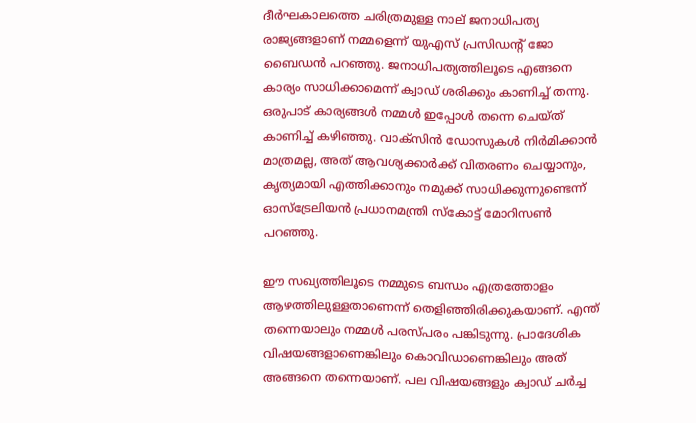ദീര്‍ഘകാലത്തെ ചരിത്രമുള്ള നാല് ജനാധിപത്യ രാജ്യങ്ങളാണ് നമ്മളെന്ന് യുഎസ് പ്രസിഡന്റ് ജോ ബൈഡന്‍ പറഞ്ഞു. ജനാധിപത്യത്തിലൂടെ എങ്ങനെ കാര്യം സാധിക്കാമെന്ന് ക്വാഡ് ശരിക്കും കാണിച്ച് തന്നു. ഒരുപാട് കാര്യങ്ങള്‍ നമ്മള്‍ ഇപ്പോള്‍ തന്നെ ചെയ്ത് കാണിച്ച് കഴിഞ്ഞു. വാക്‌സിന്‍ ഡോസുകള്‍ നിര്‍മിക്കാന്‍ മാത്രമല്ല, അത് ആവശ്യക്കാര്‍ക്ക് വിതരണം ചെയ്യാനും, കൃത്യമായി എത്തിക്കാനും നമുക്ക് സാധിക്കുന്നുണ്ടെന്ന് ഓസ്‌ട്രേലിയന്‍ പ്രധാനമന്ത്രി സ്‌കോട്ട് മോറിസണ്‍ പറഞ്ഞു.

ഈ സഖ്യത്തിലൂടെ നമ്മുടെ ബന്ധം എത്രത്തോളം ആഴത്തിലുള്ളതാണെന്ന് തെളിഞ്ഞിരിക്കുകയാണ്. എന്ത് തന്നെയാലും നമ്മള്‍ പരസ്പരം പങ്കിടുന്നു. പ്രാദേശിക വിഷയങ്ങളാണെങ്കിലും കൊവിഡാണെങ്കിലും അത് അങ്ങനെ തന്നെയാണ്. പല വിഷയങ്ങളും ക്വാഡ് ചര്‍ച്ച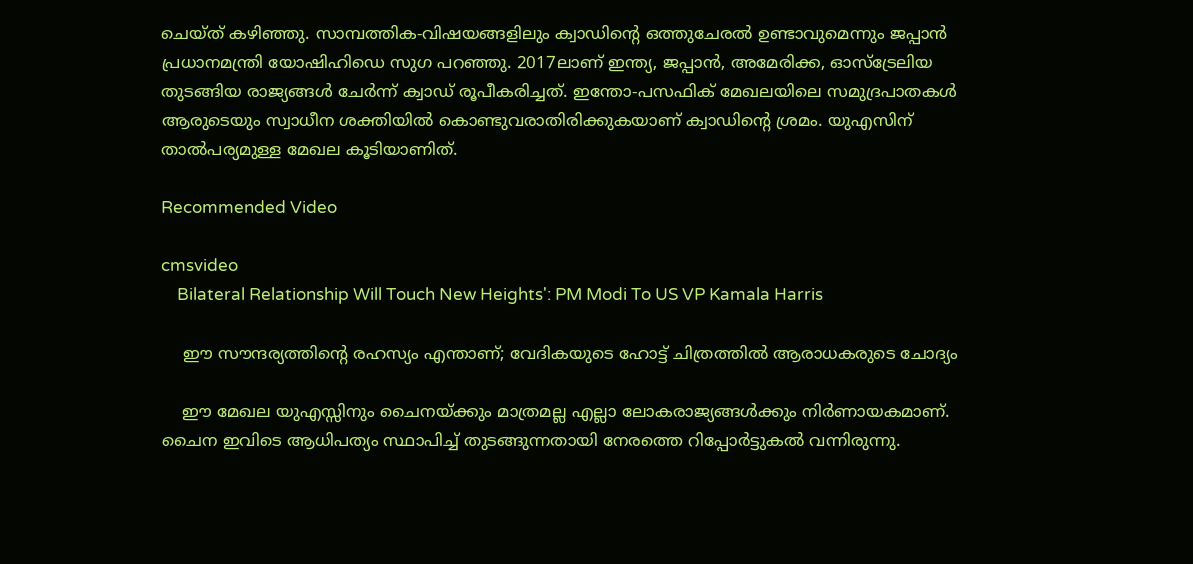ചെയ്ത് കഴിഞ്ഞു. സാമ്പത്തിക-വിഷയങ്ങളിലും ക്വാഡിന്റെ ഒത്തുചേരല്‍ ഉണ്ടാവുമെന്നും ജപ്പാന്‍ പ്രധാനമന്ത്രി യോഷിഹിഡെ സുഗ പറഞ്ഞു. 2017ലാണ് ഇന്ത്യ, ജപ്പാന്‍, അമേരിക്ക, ഓസ്‌ട്രേലിയ തുടങ്ങിയ രാജ്യങ്ങള്‍ ചേര്‍ന്ന് ക്വാഡ് രൂപീകരിച്ചത്. ഇന്തോ-പസഫിക് മേഖലയിലെ സമുദ്രപാതകള്‍ ആരുടെയും സ്വാധീന ശക്തിയില്‍ കൊണ്ടുവരാതിരിക്കുകയാണ് ക്വാഡിന്റെ ശ്രമം. യുഎസിന് താല്‍പര്യമുള്ള മേഖല കൂടിയാണിത്.

Recommended Video

cmsvideo
    Bilateral Relationship Will Touch New Heights': PM Modi To US VP Kamala Harris

    ഈ സൗന്ദര്യത്തിന്റെ രഹസ്യം എന്താണ്; വേദികയുടെ ഹോട്ട് ചിത്രത്തില്‍ ആരാധകരുടെ ചോദ്യം

    ഈ മേഖല യുഎസ്സിനും ചൈനയ്ക്കും മാത്രമല്ല എല്ലാ ലോകരാജ്യങ്ങള്‍ക്കും നിര്‍ണായകമാണ്. ചൈന ഇവിടെ ആധിപത്യം സ്ഥാപിച്ച് തുടങ്ങുന്നതായി നേരത്തെ റിപ്പോര്‍ട്ടുകല്‍ വന്നിരുന്നു.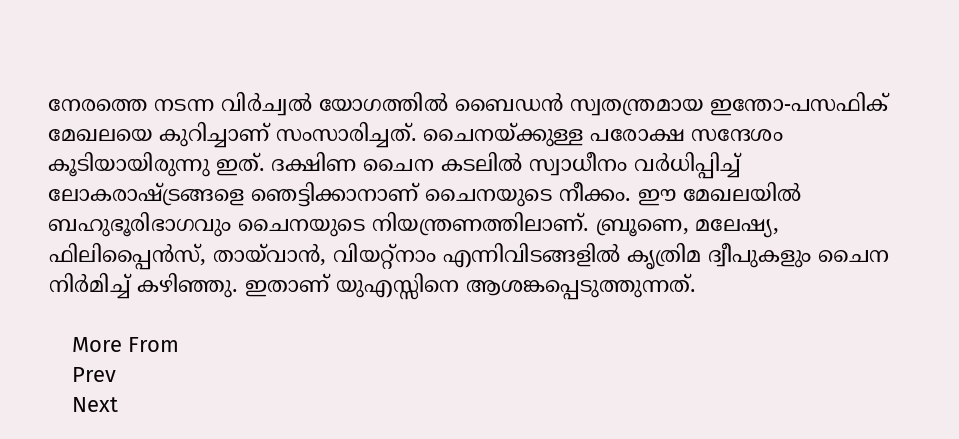നേരത്തെ നടന്ന വിര്‍ച്വല്‍ യോഗത്തില്‍ ബൈഡന്‍ സ്വതന്ത്രമായ ഇന്തോ-പസഫിക് മേഖലയെ കുറിച്ചാണ് സംസാരിച്ചത്. ചൈനയ്ക്കുള്ള പരോക്ഷ സന്ദേശം കൂടിയായിരുന്നു ഇത്. ദക്ഷിണ ചൈന കടലില്‍ സ്വാധീനം വര്‍ധിപ്പിച്ച് ലോകരാഷ്ട്രങ്ങളെ ഞെട്ടിക്കാനാണ് ചൈനയുടെ നീക്കം. ഈ മേഖലയില്‍ ബഹുഭൂരിഭാഗവും ചൈനയുടെ നിയന്ത്രണത്തിലാണ്. ബ്രൂണെ, മലേഷ്യ, ഫിലിപ്പൈന്‍സ്, തായ്‌വാന്‍, വിയറ്റ്‌നാം എന്നിവിടങ്ങളില്‍ കൃത്രിമ ദ്വീപുകളും ചൈന നിര്‍മിച്ച് കഴിഞ്ഞു. ഇതാണ് യുഎസ്സിനെ ആശങ്കപ്പെടുത്തുന്നത്.

    More From
    Prev
    Next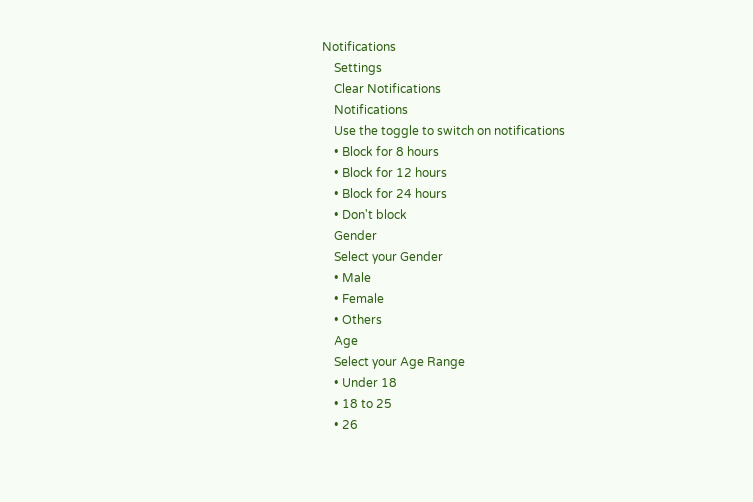Notifications
    Settings
    Clear Notifications
    Notifications
    Use the toggle to switch on notifications
    • Block for 8 hours
    • Block for 12 hours
    • Block for 24 hours
    • Don't block
    Gender
    Select your Gender
    • Male
    • Female
    • Others
    Age
    Select your Age Range
    • Under 18
    • 18 to 25
    • 26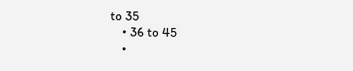to 35
    • 36 to 45
    •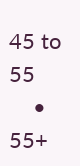45 to 55
    • 55+